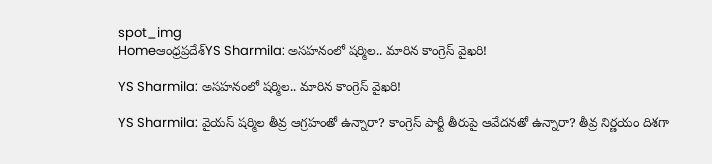spot_img
Homeఆంధ్రప్రదేశ్‌YS Sharmila: అసహనంలో షర్మిల.. మారిన కాంగ్రెస్ వైఖరి!

YS Sharmila: అసహనంలో షర్మిల.. మారిన కాంగ్రెస్ వైఖరి!

YS Sharmila: వైయస్ షర్మిల తీవ్ర ఆగ్రహంతో ఉన్నారా? కాంగ్రెస్ పార్టీ తీరుపై ఆవేదనతో ఉన్నారా? తీవ్ర నిర్ణయం దిశగా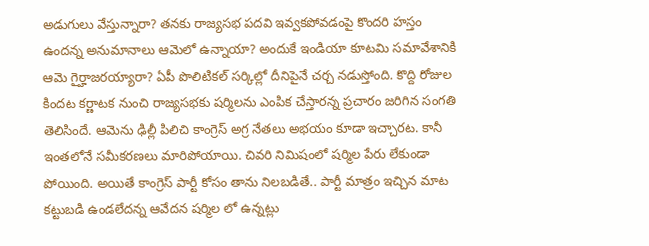అడుగులు వేస్తున్నారా? తనకు రాజ్యసభ పదవి ఇవ్వకపోవడంపై కొందరి హస్తం ఉందన్న అనుమానాలు ఆమెలో ఉన్నాయా? అందుకే ఇండియా కూటమి సమావేశానికి ఆమె గైర్హాజరయ్యారా? ఏపీ పొలిటికల్ సర్కిల్లో దీనిపైనే చర్చ నడుస్తోంది. కొద్ది రోజుల కిందట కర్ణాటక నుంచి రాజ్యసభకు షర్మిలను ఎంపిక చేస్తారన్న ప్రచారం జరిగిన సంగతి తెలిసిందే. ఆమెను ఢిల్లీ పిలిచి కాంగ్రెస్ అగ్ర నేతలు అభయం కూడా ఇచ్చారట. కానీ ఇంతలోనే సమీకరణలు మారిపోయాయి. చివరి నిమిషంలో షర్మిల పేరు లేకుండా పోయింది. అయితే కాంగ్రెస్ పార్టీ కోసం తాను నిలబడితే.. పార్టీ మాత్రం ఇచ్చిన మాట కట్టుబడి ఉండలేదన్న ఆవేదన షర్మిల లో ఉన్నట్లు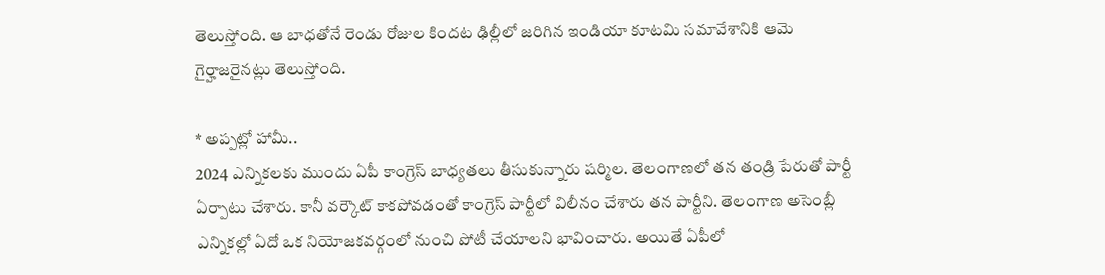తెలుస్తోంది. ఆ బాధతోనే రెండు రోజుల కిందట ఢిల్లీలో జరిగిన ఇండియా కూటమి సమావేశానికి ఆమె గైర్హాజరైనట్లు తెలుస్తోంది.

* అప్పట్లో హామీ..
2024 ఎన్నికలకు ముందు ఏపీ కాంగ్రెస్ బాధ్యతలు తీసుకున్నారు షర్మిల. తెలంగాణలో తన తండ్రి పేరుతో పార్టీ ఏర్పాటు చేశారు. కానీ వర్కౌట్ కాకపోవడంతో కాంగ్రెస్ పార్టీలో విలీనం చేశారు తన పార్టీని. తెలంగాణ అసెంబ్లీ ఎన్నికల్లో ఏదో ఒక నియోజకవర్గంలో నుంచి పోటీ చేయాలని భావించారు. అయితే ఏపీలో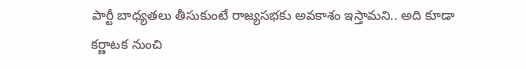పార్టీ బాధ్యతలు తీసుకుంటే రాజ్యసభకు అవకాశం ఇస్తామని.. అది కూడా కర్ణాటక నుంచి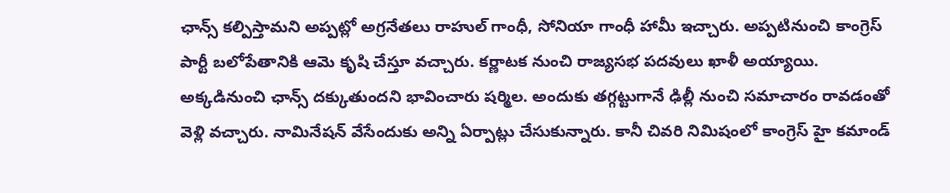ఛాన్స్ కల్పిస్తామని అప్పట్లో అగ్రనేతలు రాహుల్ గాంధీ, సోనియా గాంధీ హామీ ఇచ్చారు. అప్పటినుంచి కాంగ్రెస్ పార్టీ బలోపేతానికి ఆమె కృషి చేస్తూ వచ్చారు. కర్ణాటక నుంచి రాజ్యసభ పదవులు ఖాళీ అయ్యాయి. అక్కడినుంచి ఛాన్స్ దక్కుతుందని భావించారు షర్మిల. అందుకు తగ్గట్టుగానే ఢిల్లీ నుంచి సమాచారం రావడంతో వెళ్లి వచ్చారు. నామినేషన్ వేసేందుకు అన్ని ఏర్పాట్లు చేసుకున్నారు. కానీ చివరి నిమిషంలో కాంగ్రెస్ హై కమాండ్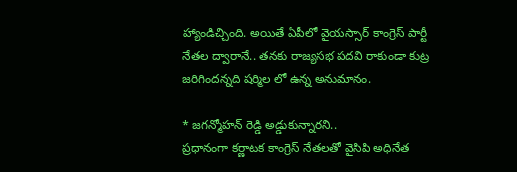హ్యాండిచ్చింది. అయితే ఏపీలో వైయస్సార్ కాంగ్రెస్ పార్టీ నేతల ద్వారానే.. తనకు రాజ్యసభ పదవి రాకుండా కుట్ర జరిగిందన్నది షర్మిల లో ఉన్న అనుమానం.

* జగన్మోహన్ రెడ్డి అడ్డుకున్నారని..
ప్రధానంగా కర్ణాటక కాంగ్రెస్ నేతలతో వైసిపి అధినేత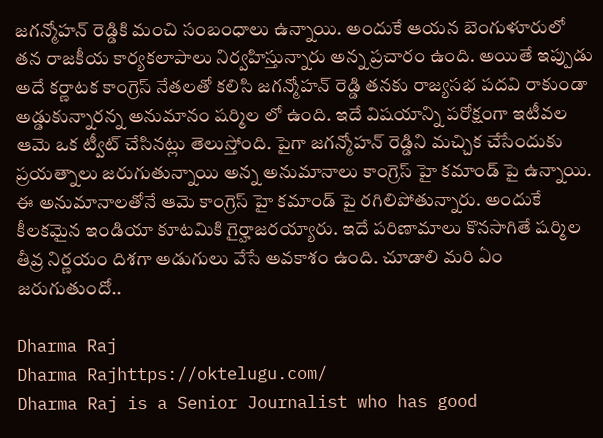జగన్మోహన్ రెడ్డికి మంచి సంబంధాలు ఉన్నాయి. అందుకే ఆయన బెంగుళూరులో తన రాజకీయ కార్యకలాపాలు నిర్వహిస్తున్నారు అన్న ప్రచారం ఉంది. అయితే ఇప్పుడు అదే కర్ణాటక కాంగ్రెస్ నేతలతో కలిసి జగన్మోహన్ రెడ్డి తనకు రాజ్యసభ పదవి రాకుండా అడ్డుకున్నారన్న అనుమానం షర్మిల లో ఉంది. ఇదే విషయాన్ని పరోక్షంగా ఇటీవల ఆమె ఒక ట్వీట్ చేసినట్లు తెలుస్తోంది. పైగా జగన్మోహన్ రెడ్డిని మచ్చిక చేసేందుకు ప్రయత్నాలు జరుగుతున్నాయి అన్న అనుమానాలు కాంగ్రెస్ హై కమాండ్ పై ఉన్నాయి. ఈ అనుమానాలతోనే ఆమె కాంగ్రెస్ హై కమాండ్ పై రగిలిపోతున్నారు. అందుకే కీలకమైన ఇండియా కూటమికి గైర్హాజరయ్యారు. ఇదే పరిణామాలు కొనసాగితే షర్మిల తీవ్ర నిర్ణయం దిశగా అడుగులు వేసే అవకాశం ఉంది. చూడాలి మరి ఏం జరుగుతుందో..

Dharma Raj
Dharma Rajhttps://oktelugu.com/
Dharma Raj is a Senior Journalist who has good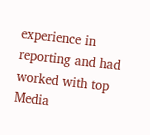experience in reporting and had worked with top Media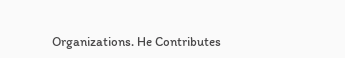Organizations. He Contributes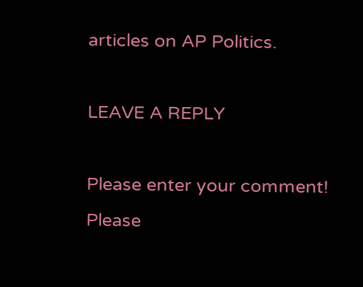articles on AP Politics.

LEAVE A REPLY

Please enter your comment!
Please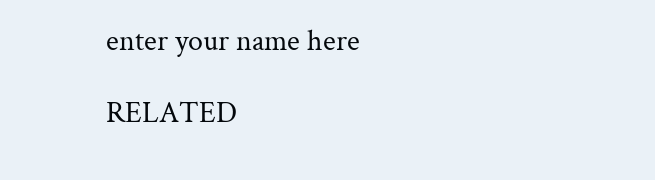enter your name here

RELATED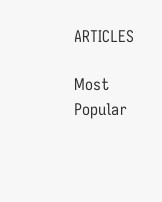ARTICLES

Most Popular